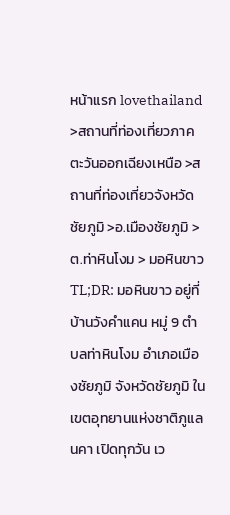หน้าแรก lovethailand >สถานที่ท่องเที่ยวภาคตะวันออกเฉียงเหนือ >สถานที่ท่องเที่ยวจังหวัดชัยภูมิ >อ.เมืองชัยภูมิ >ต.ท่าหินโงม > มอหินขาว
TL;DR: มอหินขาว อยู่ที่บ้านวังคำแคน หมู่ 9 ตำบลท่าหินโงม อำเภอเมืองชัยภูมิ จังหวัดชัยภูมิ ในเขตอุทยานแห่งชาติภูแลนคา เปิดทุกวัน เว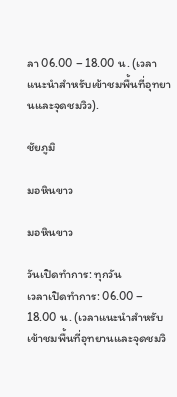ลา 06.00 – 18.00 น. (เวลาแนะนำสำหรับเข้าชมพื้นที่อุทยานและจุดชมวิว).

ชัยภูมิ

มอหินขาว

มอหินขาว

วันเปิดทำการ: ทุกวัน
เวลาเปิดทำการ: 06.00 – 18.00 น. (เวลาแนะนำสำหรับเข้าชมพื้นที่อุทยานและจุดชมวิ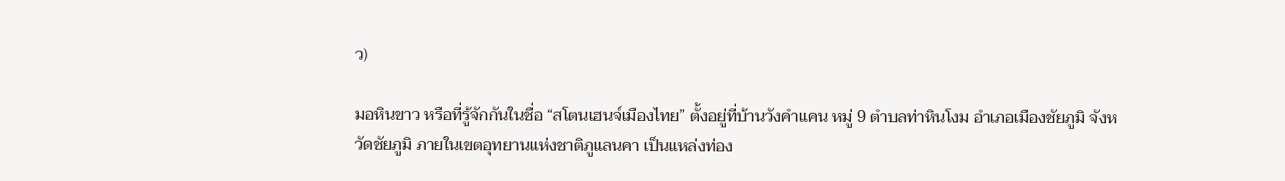ว)

มอหินขาว หรือที่รู้จักกันในชื่อ “สโตนเฮนจ์เมืองไทย” ตั้งอยู่ที่บ้านวังคำแคน หมู่ 9 ตำบลท่าหินโงม อำเภอเมืองชัยภูมิ จังหวัดชัยภูมิ ภายในเขตอุทยานแห่งชาติภูแลนคา เป็นแหล่งท่อง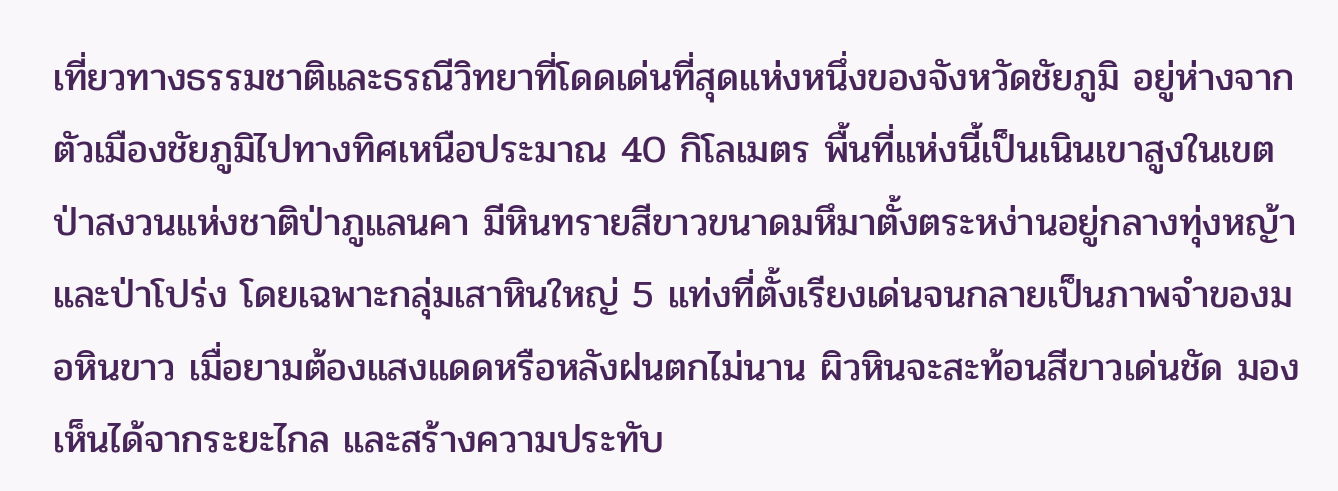เที่ยวทางธรรมชาติและธรณีวิทยาที่โดดเด่นที่สุดแห่งหนึ่งของจังหวัดชัยภูมิ อยู่ห่างจากตัวเมืองชัยภูมิไปทางทิศเหนือประมาณ 40 กิโลเมตร พื้นที่แห่งนี้เป็นเนินเขาสูงในเขตป่าสงวนแห่งชาติป่าภูแลนคา มีหินทรายสีขาวขนาดมหึมาตั้งตระหง่านอยู่กลางทุ่งหญ้าและป่าโปร่ง โดยเฉพาะกลุ่มเสาหินใหญ่ 5 แท่งที่ตั้งเรียงเด่นจนกลายเป็นภาพจำของมอหินขาว เมื่อยามต้องแสงแดดหรือหลังฝนตกไม่นาน ผิวหินจะสะท้อนสีขาวเด่นชัด มองเห็นได้จากระยะไกล และสร้างความประทับ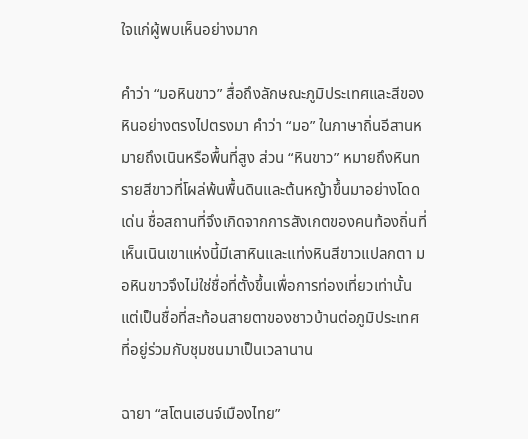ใจแก่ผู้พบเห็นอย่างมาก

คำว่า “มอหินขาว” สื่อถึงลักษณะภูมิประเทศและสีของหินอย่างตรงไปตรงมา คำว่า “มอ” ในภาษาถิ่นอีสานหมายถึงเนินหรือพื้นที่สูง ส่วน “หินขาว” หมายถึงหินทรายสีขาวที่โผล่พ้นพื้นดินและต้นหญ้าขึ้นมาอย่างโดดเด่น ชื่อสถานที่จึงเกิดจากการสังเกตของคนท้องถิ่นที่เห็นเนินเขาแห่งนี้มีเสาหินและแท่งหินสีขาวแปลกตา มอหินขาวจึงไม่ใช่ชื่อที่ตั้งขึ้นเพื่อการท่องเที่ยวเท่านั้น แต่เป็นชื่อที่สะท้อนสายตาของชาวบ้านต่อภูมิประเทศที่อยู่ร่วมกับชุมชนมาเป็นเวลานาน

ฉายา “สโตนเฮนจ์เมืองไทย”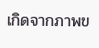เกิดจากภาพข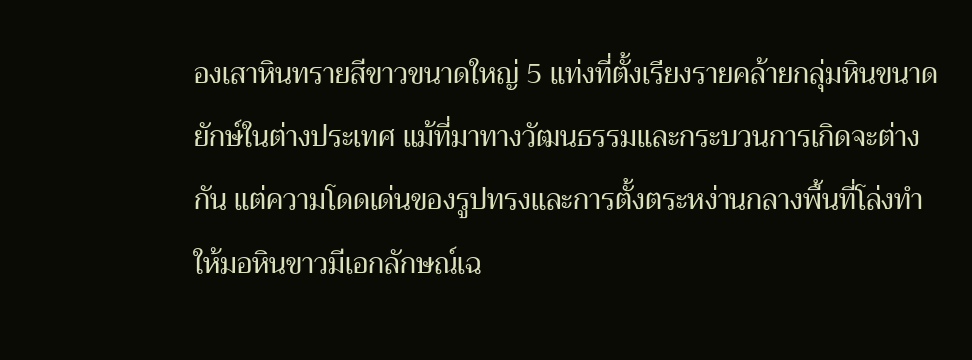องเสาหินทรายสีขาวขนาดใหญ่ 5 แท่งที่ตั้งเรียงรายคล้ายกลุ่มหินขนาดยักษ์ในต่างประเทศ แม้ที่มาทางวัฒนธรรมและกระบวนการเกิดจะต่างกัน แต่ความโดดเด่นของรูปทรงและการตั้งตระหง่านกลางพื้นที่โล่งทำให้มอหินขาวมีเอกลักษณ์เฉ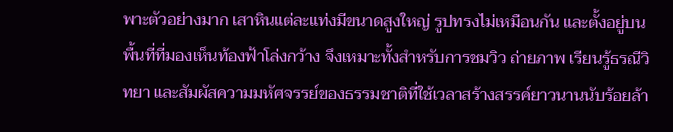พาะตัวอย่างมาก เสาหินแต่ละแท่งมีขนาดสูงใหญ่ รูปทรงไม่เหมือนกัน และตั้งอยู่บนพื้นที่ที่มองเห็นท้องฟ้าโล่งกว้าง จึงเหมาะทั้งสำหรับการชมวิว ถ่ายภาพ เรียนรู้ธรณีวิทยา และสัมผัสความมหัศจรรย์ของธรรมชาติที่ใช้เวลาสร้างสรรค์ยาวนานนับร้อยล้า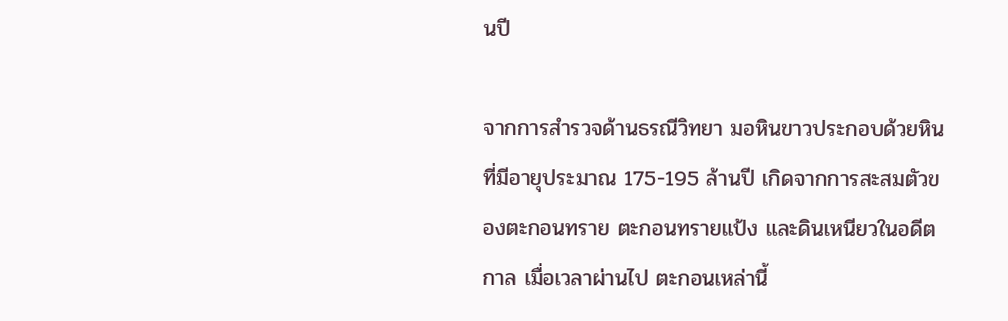นปี

จากการสำรวจด้านธรณีวิทยา มอหินขาวประกอบด้วยหินที่มีอายุประมาณ 175-195 ล้านปี เกิดจากการสะสมตัวของตะกอนทราย ตะกอนทรายแป้ง และดินเหนียวในอดีตกาล เมื่อเวลาผ่านไป ตะกอนเหล่านี้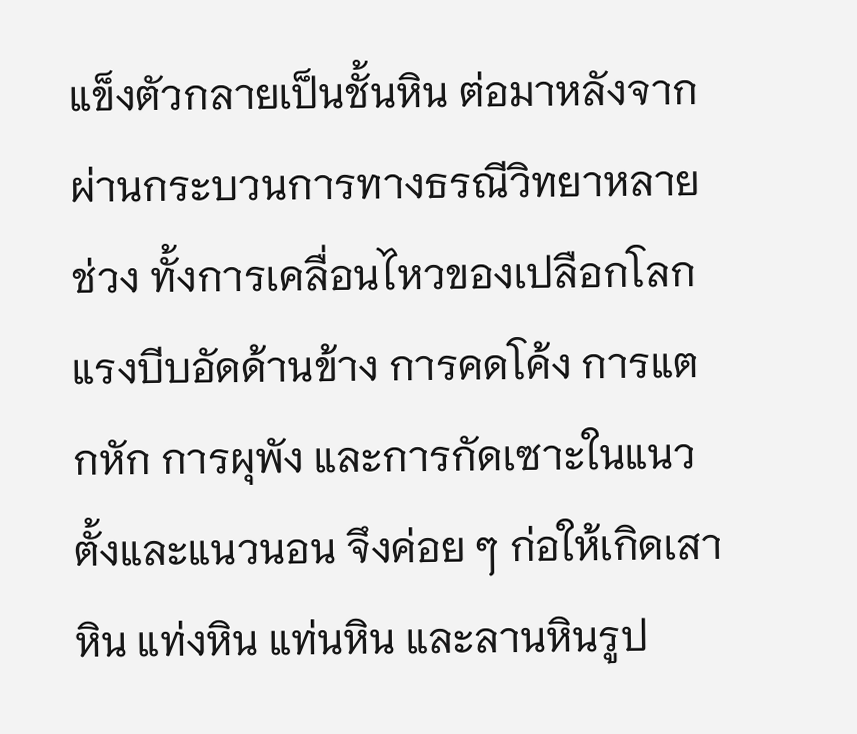แข็งตัวกลายเป็นชั้นหิน ต่อมาหลังจากผ่านกระบวนการทางธรณีวิทยาหลายช่วง ทั้งการเคลื่อนไหวของเปลือกโลก แรงบีบอัดด้านข้าง การคดโค้ง การแตกหัก การผุพัง และการกัดเซาะในแนวตั้งและแนวนอน จึงค่อย ๆ ก่อให้เกิดเสาหิน แท่งหิน แท่นหิน และลานหินรูป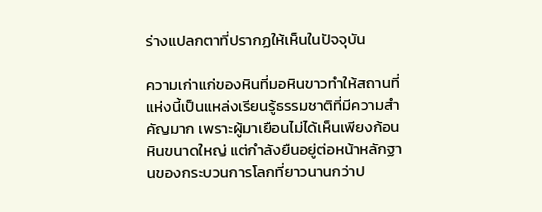ร่างแปลกตาที่ปรากฏให้เห็นในปัจจุบัน

ความเก่าแก่ของหินที่มอหินขาวทำให้สถานที่แห่งนี้เป็นแหล่งเรียนรู้ธรรมชาติที่มีความสำคัญมาก เพราะผู้มาเยือนไม่ได้เห็นเพียงก้อนหินขนาดใหญ่ แต่กำลังยืนอยู่ต่อหน้าหลักฐานของกระบวนการโลกที่ยาวนานกว่าป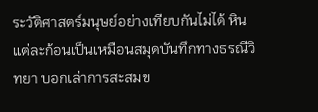ระวัติศาสตร์มนุษย์อย่างเทียบกันไม่ได้ หินแต่ละก้อนเป็นเหมือนสมุดบันทึกทางธรณีวิทยา บอกเล่าการสะสมข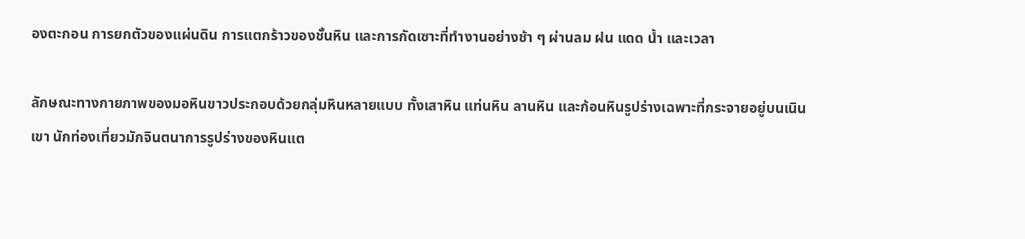องตะกอน การยกตัวของแผ่นดิน การแตกร้าวของชั้นหิน และการกัดเซาะที่ทำงานอย่างช้า ๆ ผ่านลม ฝน แดด น้ำ และเวลา

ลักษณะทางกายภาพของมอหินขาวประกอบด้วยกลุ่มหินหลายแบบ ทั้งเสาหิน แท่นหิน ลานหิน และก้อนหินรูปร่างเฉพาะที่กระจายอยู่บนเนินเขา นักท่องเที่ยวมักจินตนาการรูปร่างของหินแต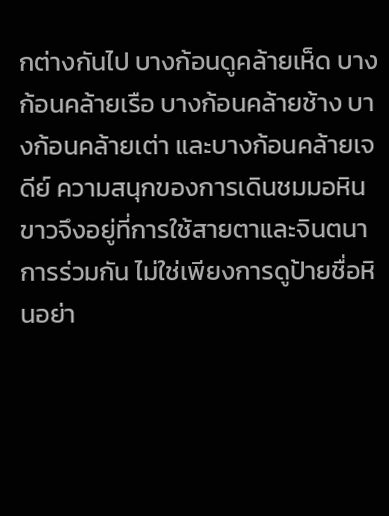กต่างกันไป บางก้อนดูคล้ายเห็ด บางก้อนคล้ายเรือ บางก้อนคล้ายช้าง บางก้อนคล้ายเต่า และบางก้อนคล้ายเจดีย์ ความสนุกของการเดินชมมอหินขาวจึงอยู่ที่การใช้สายตาและจินตนาการร่วมกัน ไม่ใช่เพียงการดูป้ายชื่อหินอย่า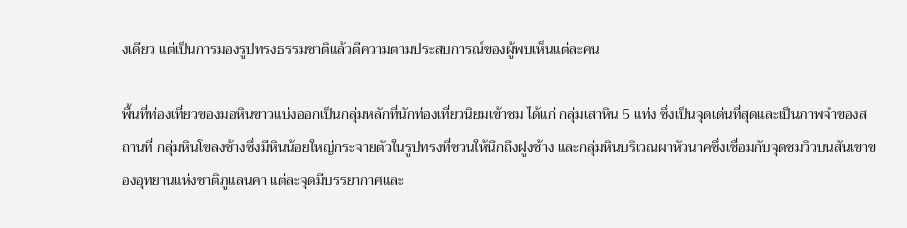งเดียว แต่เป็นการมองรูปทรงธรรมชาติแล้วตีความตามประสบการณ์ของผู้พบเห็นแต่ละคน

พื้นที่ท่องเที่ยวของมอหินขาวแบ่งออกเป็นกลุ่มหลักที่นักท่องเที่ยวนิยมเข้าชม ได้แก่ กลุ่มเสาหิน 5 แท่ง ซึ่งเป็นจุดเด่นที่สุดและเป็นภาพจำของสถานที่ กลุ่มหินโขลงช้างซึ่งมีหินน้อยใหญ่กระจายตัวในรูปทรงที่ชวนให้นึกถึงฝูงช้าง และกลุ่มหินบริเวณผาหัวนาคซึ่งเชื่อมกับจุดชมวิวบนสันเขาของอุทยานแห่งชาติภูแลนคา แต่ละจุดมีบรรยากาศและ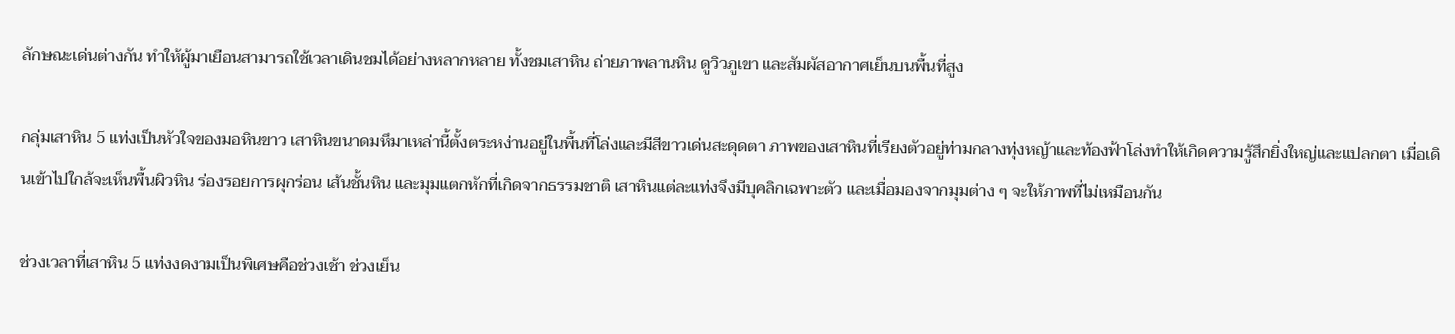ลักษณะเด่นต่างกัน ทำให้ผู้มาเยือนสามารถใช้เวลาเดินชมได้อย่างหลากหลาย ทั้งชมเสาหิน ถ่ายภาพลานหิน ดูวิวภูเขา และสัมผัสอากาศเย็นบนพื้นที่สูง

กลุ่มเสาหิน 5 แท่งเป็นหัวใจของมอหินขาว เสาหินขนาดมหึมาเหล่านี้ตั้งตระหง่านอยู่ในพื้นที่โล่งและมีสีขาวเด่นสะดุดตา ภาพของเสาหินที่เรียงตัวอยู่ท่ามกลางทุ่งหญ้าและท้องฟ้าโล่งทำให้เกิดความรู้สึกยิ่งใหญ่และแปลกตา เมื่อเดินเข้าไปใกล้จะเห็นพื้นผิวหิน ร่องรอยการผุกร่อน เส้นชั้นหิน และมุมแตกหักที่เกิดจากธรรมชาติ เสาหินแต่ละแท่งจึงมีบุคลิกเฉพาะตัว และเมื่อมองจากมุมต่าง ๆ จะให้ภาพที่ไม่เหมือนกัน

ช่วงเวลาที่เสาหิน 5 แท่งงดงามเป็นพิเศษคือช่วงเช้า ช่วงเย็น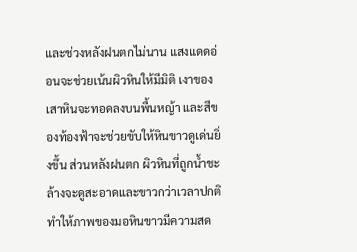และช่วงหลังฝนตกไม่นาน แสงแดดอ่อนจะช่วยเน้นผิวหินให้มีมิติ เงาของเสาหินจะทอดลงบนพื้นหญ้า และสีของท้องฟ้าจะช่วยขับให้หินขาวดูเด่นยิ่งขึ้น ส่วนหลังฝนตก ผิวหินที่ถูกน้ำชะล้างจะดูสะอาดและขาวกว่าเวลาปกติ ทำให้ภาพของมอหินขาวมีความสด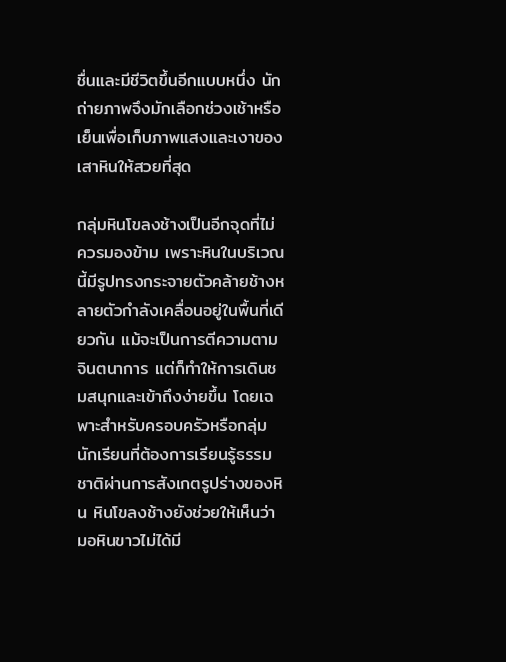ชื่นและมีชีวิตขึ้นอีกแบบหนึ่ง นักถ่ายภาพจึงมักเลือกช่วงเช้าหรือเย็นเพื่อเก็บภาพแสงและเงาของเสาหินให้สวยที่สุด

กลุ่มหินโขลงช้างเป็นอีกจุดที่ไม่ควรมองข้าม เพราะหินในบริเวณนี้มีรูปทรงกระจายตัวคล้ายช้างหลายตัวกำลังเคลื่อนอยู่ในพื้นที่เดียวกัน แม้จะเป็นการตีความตามจินตนาการ แต่ก็ทำให้การเดินชมสนุกและเข้าถึงง่ายขึ้น โดยเฉพาะสำหรับครอบครัวหรือกลุ่มนักเรียนที่ต้องการเรียนรู้ธรรมชาติผ่านการสังเกตรูปร่างของหิน หินโขลงช้างยังช่วยให้เห็นว่ามอหินขาวไม่ได้มี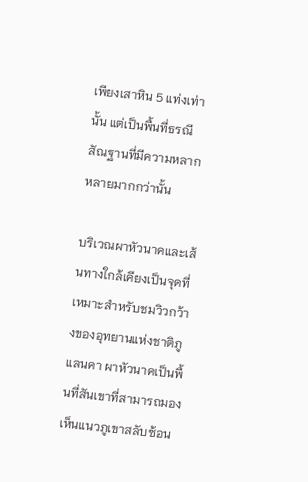เพียงเสาหิน 5 แท่งเท่านั้น แต่เป็นพื้นที่ธรณีสัณฐานที่มีความหลากหลายมากกว่านั้น

บริเวณผาหัวนาคและเส้นทางใกล้เคียงเป็นจุดที่เหมาะสำหรับชมวิวกว้างของอุทยานแห่งชาติภูแลนคา ผาหัวนาคเป็นพื้นที่สันเขาที่สามารถมองเห็นแนวภูเขาสลับซ้อน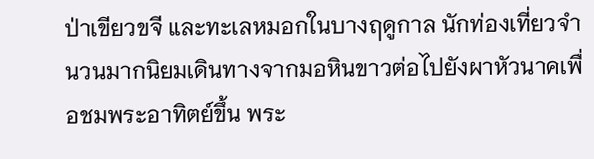ป่าเขียวขจี และทะเลหมอกในบางฤดูกาล นักท่องเที่ยวจำนวนมากนิยมเดินทางจากมอหินขาวต่อไปยังผาหัวนาคเพื่อชมพระอาทิตย์ขึ้น พระ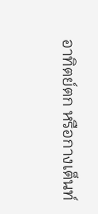อาทิตย์ตก หรือกางเต็นท์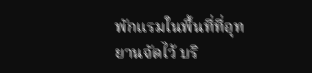พักแรมในพื้นที่ที่อุทยานจัดไว้ บริ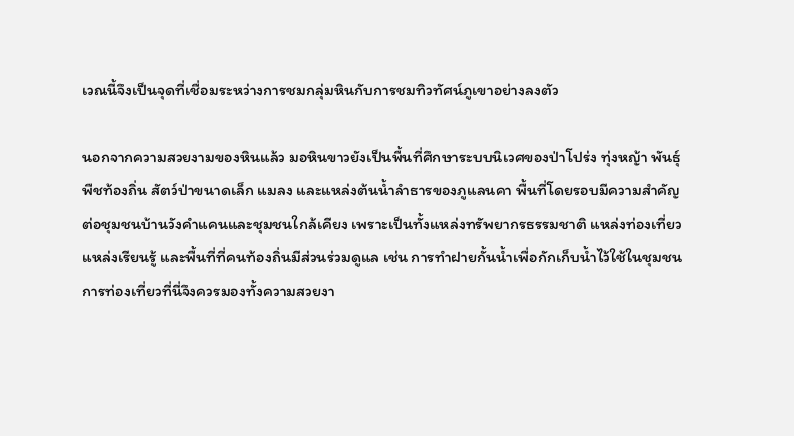เวณนี้จึงเป็นจุดที่เชื่อมระหว่างการชมกลุ่มหินกับการชมทิวทัศน์ภูเขาอย่างลงตัว

นอกจากความสวยงามของหินแล้ว มอหินขาวยังเป็นพื้นที่ศึกษาระบบนิเวศของป่าโปร่ง ทุ่งหญ้า พันธุ์พืชท้องถิ่น สัตว์ป่าขนาดเล็ก แมลง และแหล่งต้นน้ำลำธารของภูแลนคา พื้นที่โดยรอบมีความสำคัญต่อชุมชนบ้านวังคำแคนและชุมชนใกล้เคียง เพราะเป็นทั้งแหล่งทรัพยากรธรรมชาติ แหล่งท่องเที่ยว แหล่งเรียนรู้ และพื้นที่ที่คนท้องถิ่นมีส่วนร่วมดูแล เช่น การทำฝายกั้นน้ำเพื่อกักเก็บน้ำไว้ใช้ในชุมชน การท่องเที่ยวที่นี่จึงควรมองทั้งความสวยงา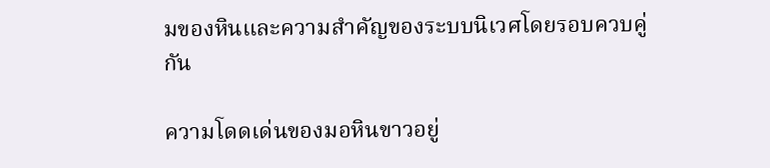มของหินและความสำคัญของระบบนิเวศโดยรอบควบคู่กัน

ความโดดเด่นของมอหินขาวอยู่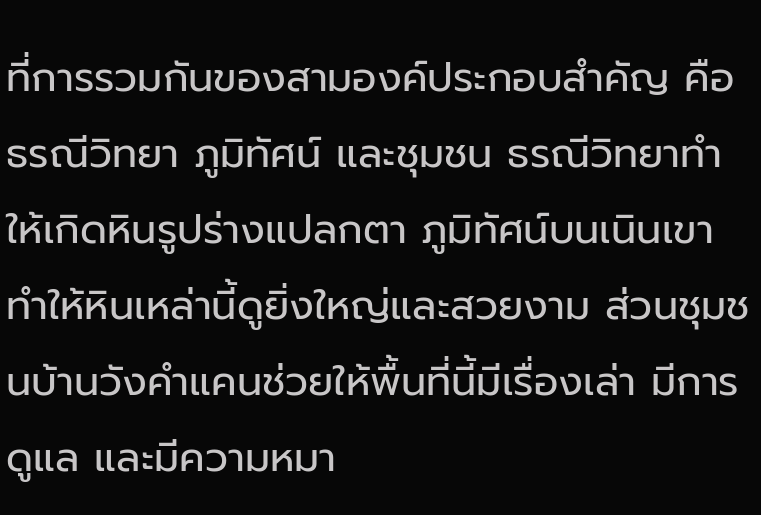ที่การรวมกันของสามองค์ประกอบสำคัญ คือ ธรณีวิทยา ภูมิทัศน์ และชุมชน ธรณีวิทยาทำให้เกิดหินรูปร่างแปลกตา ภูมิทัศน์บนเนินเขาทำให้หินเหล่านี้ดูยิ่งใหญ่และสวยงาม ส่วนชุมชนบ้านวังคำแคนช่วยให้พื้นที่นี้มีเรื่องเล่า มีการดูแล และมีความหมา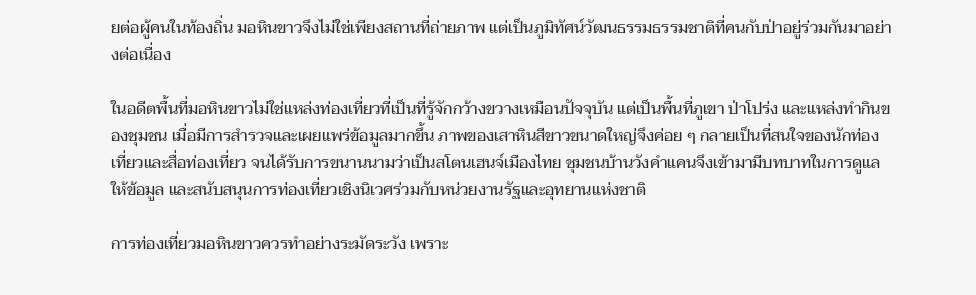ยต่อผู้คนในท้องถิ่น มอหินขาวจึงไม่ใช่เพียงสถานที่ถ่ายภาพ แต่เป็นภูมิทัศน์วัฒนธรรมธรรมชาติที่คนกับป่าอยู่ร่วมกันมาอย่างต่อเนื่อง

ในอดีตพื้นที่มอหินขาวไม่ใช่แหล่งท่องเที่ยวที่เป็นที่รู้จักกว้างขวางเหมือนปัจจุบัน แต่เป็นพื้นที่ภูเขา ป่าโปร่ง และแหล่งทำกินของชุมชน เมื่อมีการสำรวจและเผยแพร่ข้อมูลมากขึ้น ภาพของเสาหินสีขาวขนาดใหญ่จึงค่อย ๆ กลายเป็นที่สนใจของนักท่องเที่ยวและสื่อท่องเที่ยว จนได้รับการขนานนามว่าเป็นสโตนเฮนจ์เมืองไทย ชุมชนบ้านวังคำแคนจึงเข้ามามีบทบาทในการดูแล ให้ข้อมูล และสนับสนุนการท่องเที่ยวเชิงนิเวศร่วมกับหน่วยงานรัฐและอุทยานแห่งชาติ

การท่องเที่ยวมอหินขาวควรทำอย่างระมัดระวัง เพราะ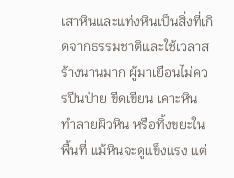เสาหินและแท่งหินเป็นสิ่งที่เกิดจากธรรมชาติและใช้เวลาสร้างนานมาก ผู้มาเยือนไม่ควรปีนป่าย ขีดเขียน เคาะหิน ทำลายผิวหิน หรือทิ้งขยะในพื้นที่ แม้หินจะดูแข็งแรง แต่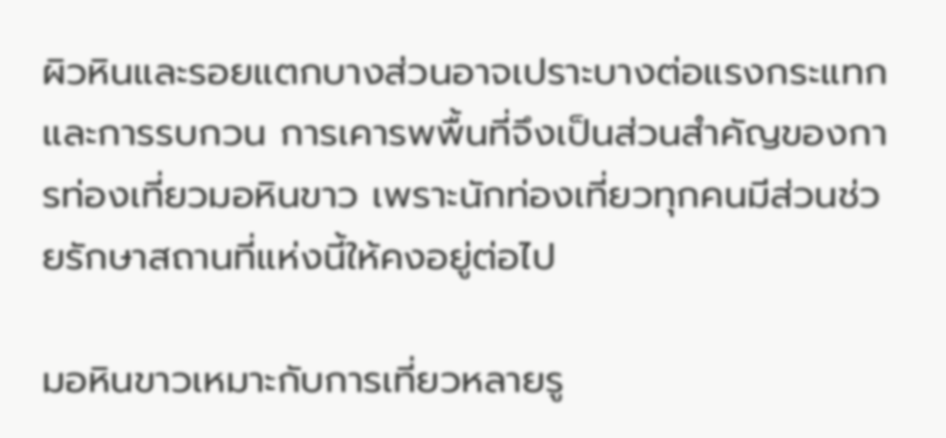ผิวหินและรอยแตกบางส่วนอาจเปราะบางต่อแรงกระแทกและการรบกวน การเคารพพื้นที่จึงเป็นส่วนสำคัญของการท่องเที่ยวมอหินขาว เพราะนักท่องเที่ยวทุกคนมีส่วนช่วยรักษาสถานที่แห่งนี้ให้คงอยู่ต่อไป

มอหินขาวเหมาะกับการเที่ยวหลายรู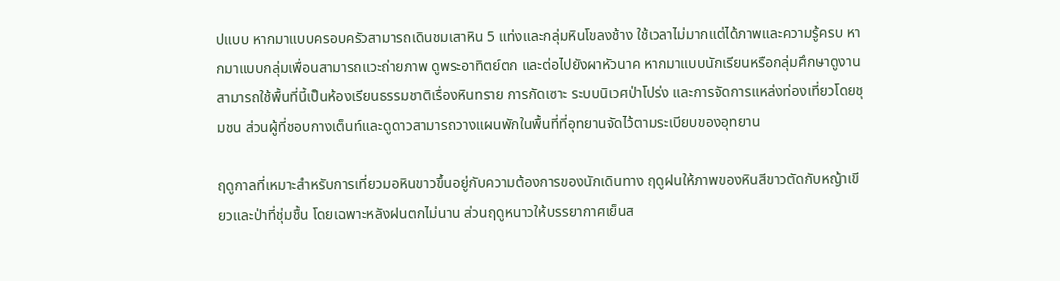ปแบบ หากมาแบบครอบครัวสามารถเดินชมเสาหิน 5 แท่งและกลุ่มหินโขลงช้าง ใช้เวลาไม่มากแต่ได้ภาพและความรู้ครบ หากมาแบบกลุ่มเพื่อนสามารถแวะถ่ายภาพ ดูพระอาทิตย์ตก และต่อไปยังผาหัวนาค หากมาแบบนักเรียนหรือกลุ่มศึกษาดูงานสามารถใช้พื้นที่นี้เป็นห้องเรียนธรรมชาติเรื่องหินทราย การกัดเซาะ ระบบนิเวศป่าโปร่ง และการจัดการแหล่งท่องเที่ยวโดยชุมชน ส่วนผู้ที่ชอบกางเต็นท์และดูดาวสามารถวางแผนพักในพื้นที่ที่อุทยานจัดไว้ตามระเบียบของอุทยาน

ฤดูกาลที่เหมาะสำหรับการเที่ยวมอหินขาวขึ้นอยู่กับความต้องการของนักเดินทาง ฤดูฝนให้ภาพของหินสีขาวตัดกับหญ้าเขียวและป่าที่ชุ่มชื้น โดยเฉพาะหลังฝนตกไม่นาน ส่วนฤดูหนาวให้บรรยากาศเย็นส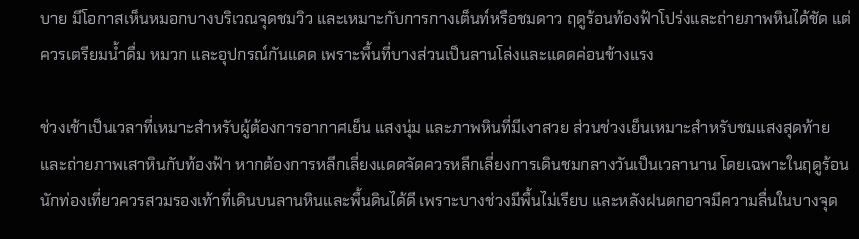บาย มีโอกาสเห็นหมอกบางบริเวณจุดชมวิว และเหมาะกับการกางเต็นท์หรือชมดาว ฤดูร้อนท้องฟ้าโปร่งและถ่ายภาพหินได้ชัด แต่ควรเตรียมน้ำดื่ม หมวก และอุปกรณ์กันแดด เพราะพื้นที่บางส่วนเป็นลานโล่งและแดดค่อนข้างแรง

ช่วงเช้าเป็นเวลาที่เหมาะสำหรับผู้ต้องการอากาศเย็น แสงนุ่ม และภาพหินที่มีเงาสวย ส่วนช่วงเย็นเหมาะสำหรับชมแสงสุดท้ายและถ่ายภาพเสาหินกับท้องฟ้า หากต้องการหลีกเลี่ยงแดดจัดควรหลีกเลี่ยงการเดินชมกลางวันเป็นเวลานาน โดยเฉพาะในฤดูร้อน นักท่องเที่ยวควรสวมรองเท้าที่เดินบนลานหินและพื้นดินได้ดี เพราะบางช่วงมีพื้นไม่เรียบ และหลังฝนตกอาจมีความลื่นในบางจุด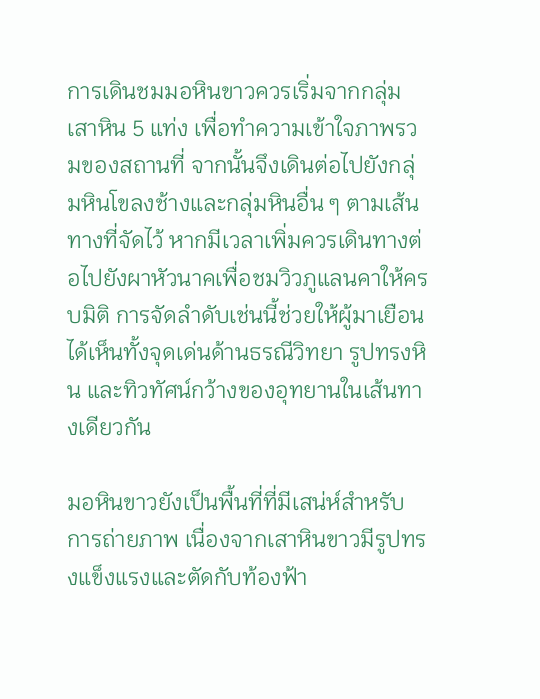การเดินชมมอหินขาวควรเริ่มจากกลุ่มเสาหิน 5 แท่ง เพื่อทำความเข้าใจภาพรวมของสถานที่ จากนั้นจึงเดินต่อไปยังกลุ่มหินโขลงช้างและกลุ่มหินอื่น ๆ ตามเส้นทางที่จัดไว้ หากมีเวลาเพิ่มควรเดินทางต่อไปยังผาหัวนาคเพื่อชมวิวภูแลนคาให้ครบมิติ การจัดลำดับเช่นนี้ช่วยให้ผู้มาเยือนได้เห็นทั้งจุดเด่นด้านธรณีวิทยา รูปทรงหิน และทิวทัศน์กว้างของอุทยานในเส้นทางเดียวกัน

มอหินขาวยังเป็นพื้นที่ที่มีเสน่ห์สำหรับการถ่ายภาพ เนื่องจากเสาหินขาวมีรูปทรงแข็งแรงและตัดกับท้องฟ้า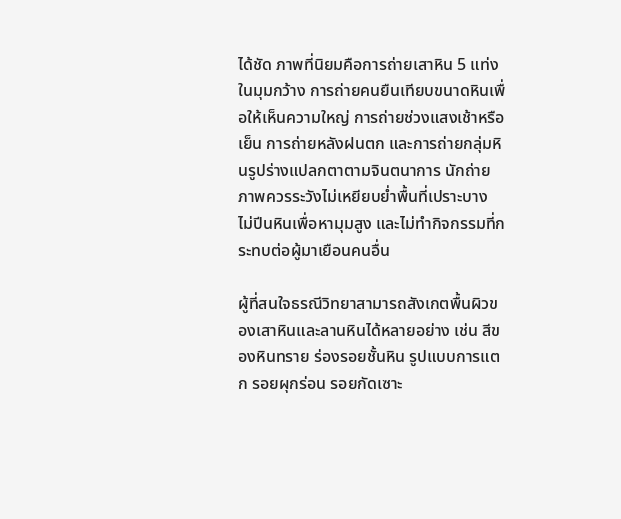ได้ชัด ภาพที่นิยมคือการถ่ายเสาหิน 5 แท่งในมุมกว้าง การถ่ายคนยืนเทียบขนาดหินเพื่อให้เห็นความใหญ่ การถ่ายช่วงแสงเช้าหรือเย็น การถ่ายหลังฝนตก และการถ่ายกลุ่มหินรูปร่างแปลกตาตามจินตนาการ นักถ่ายภาพควรระวังไม่เหยียบย่ำพื้นที่เปราะบาง ไม่ปีนหินเพื่อหามุมสูง และไม่ทำกิจกรรมที่กระทบต่อผู้มาเยือนคนอื่น

ผู้ที่สนใจธรณีวิทยาสามารถสังเกตพื้นผิวของเสาหินและลานหินได้หลายอย่าง เช่น สีของหินทราย ร่องรอยชั้นหิน รูปแบบการแตก รอยผุกร่อน รอยกัดเซาะ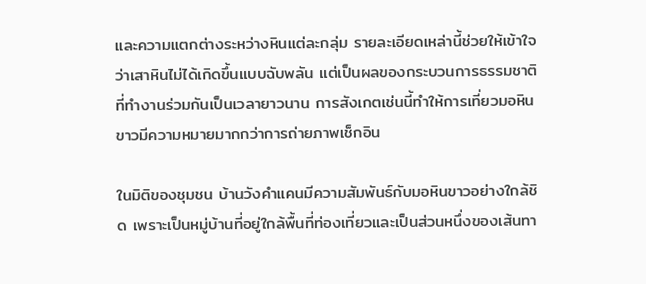และความแตกต่างระหว่างหินแต่ละกลุ่ม รายละเอียดเหล่านี้ช่วยให้เข้าใจว่าเสาหินไม่ได้เกิดขึ้นแบบฉับพลัน แต่เป็นผลของกระบวนการธรรมชาติที่ทำงานร่วมกันเป็นเวลายาวนาน การสังเกตเช่นนี้ทำให้การเที่ยวมอหินขาวมีความหมายมากกว่าการถ่ายภาพเช็กอิน

ในมิติของชุมชน บ้านวังคำแคนมีความสัมพันธ์กับมอหินขาวอย่างใกล้ชิด เพราะเป็นหมู่บ้านที่อยู่ใกล้พื้นที่ท่องเที่ยวและเป็นส่วนหนึ่งของเส้นทา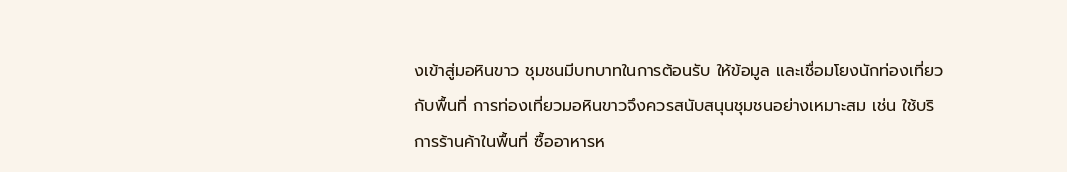งเข้าสู่มอหินขาว ชุมชนมีบทบาทในการต้อนรับ ให้ข้อมูล และเชื่อมโยงนักท่องเที่ยวกับพื้นที่ การท่องเที่ยวมอหินขาวจึงควรสนับสนุนชุมชนอย่างเหมาะสม เช่น ใช้บริการร้านค้าในพื้นที่ ซื้ออาหารห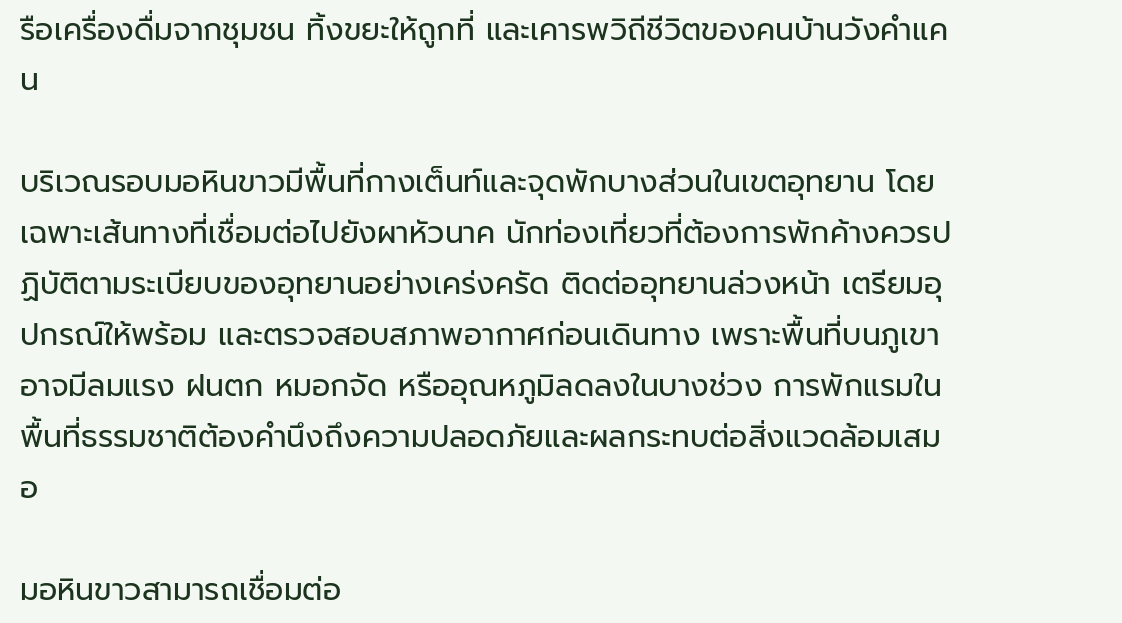รือเครื่องดื่มจากชุมชน ทิ้งขยะให้ถูกที่ และเคารพวิถีชีวิตของคนบ้านวังคำแคน

บริเวณรอบมอหินขาวมีพื้นที่กางเต็นท์และจุดพักบางส่วนในเขตอุทยาน โดยเฉพาะเส้นทางที่เชื่อมต่อไปยังผาหัวนาค นักท่องเที่ยวที่ต้องการพักค้างควรปฏิบัติตามระเบียบของอุทยานอย่างเคร่งครัด ติดต่ออุทยานล่วงหน้า เตรียมอุปกรณ์ให้พร้อม และตรวจสอบสภาพอากาศก่อนเดินทาง เพราะพื้นที่บนภูเขาอาจมีลมแรง ฝนตก หมอกจัด หรืออุณหภูมิลดลงในบางช่วง การพักแรมในพื้นที่ธรรมชาติต้องคำนึงถึงความปลอดภัยและผลกระทบต่อสิ่งแวดล้อมเสมอ

มอหินขาวสามารถเชื่อมต่อ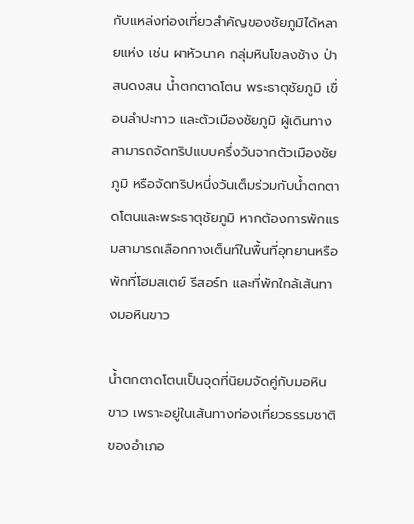กับแหล่งท่องเที่ยวสำคัญของชัยภูมิได้หลายแห่ง เช่น ผาหัวนาค กลุ่มหินโขลงช้าง ป่าสนดงสน น้ำตกตาดโตน พระธาตุชัยภูมิ เขื่อนลำปะทาว และตัวเมืองชัยภูมิ ผู้เดินทางสามารถจัดทริปแบบครึ่งวันจากตัวเมืองชัยภูมิ หรือจัดทริปหนึ่งวันเต็มร่วมกับน้ำตกตาดโตนและพระธาตุชัยภูมิ หากต้องการพักแรมสามารถเลือกกางเต็นท์ในพื้นที่อุทยานหรือพักที่โฮมสเตย์ รีสอร์ท และที่พักใกล้เส้นทางมอหินขาว

น้ำตกตาดโตนเป็นจุดที่นิยมจัดคู่กับมอหินขาว เพราะอยู่ในเส้นทางท่องเที่ยวธรรมชาติของอำเภอ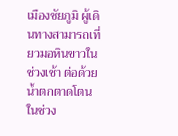เมืองชัยภูมิ ผู้เดินทางสามารถเที่ยวมอหินขาวในช่วงเช้า ต่อด้วยน้ำตกตาดโตนในช่วง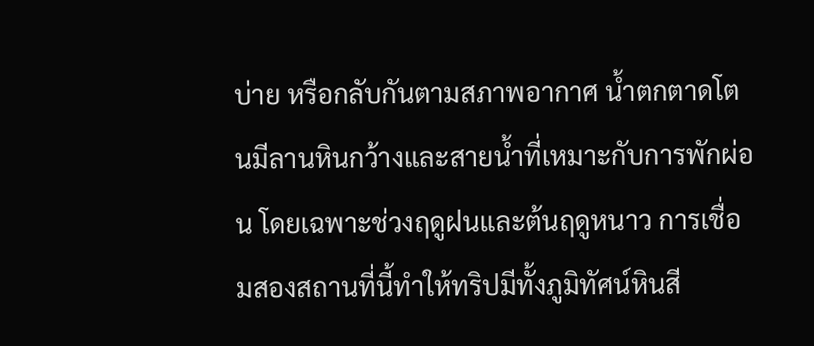บ่าย หรือกลับกันตามสภาพอากาศ น้ำตกตาดโตนมีลานหินกว้างและสายน้ำที่เหมาะกับการพักผ่อน โดยเฉพาะช่วงฤดูฝนและต้นฤดูหนาว การเชื่อมสองสถานที่นี้ทำให้ทริปมีทั้งภูมิทัศน์หินสี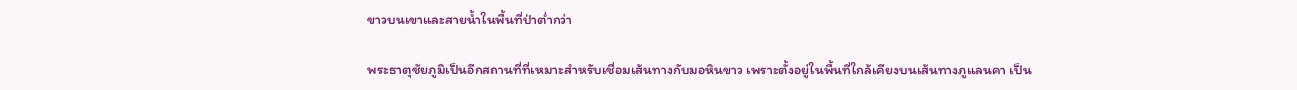ขาวบนเขาและสายน้ำในพื้นที่ป่าต่ำกว่า

พระธาตุชัยภูมิเป็นอีกสถานที่ที่เหมาะสำหรับเชื่อมเส้นทางกับมอหินขาว เพราะตั้งอยู่ในพื้นที่ใกล้เคียงบนเส้นทางภูแลนคา เป็น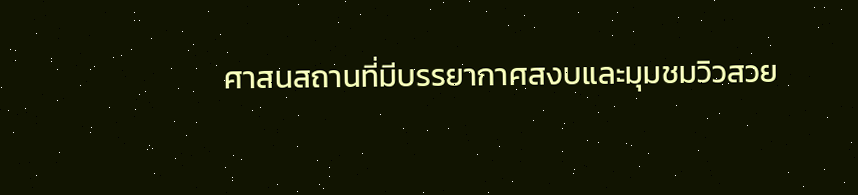ศาสนสถานที่มีบรรยากาศสงบและมุมชมวิวสวย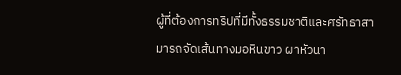ผู้ที่ต้องการทริปที่มีทั้งธรรมชาติและศรัทธาสามารถจัดเส้นทางมอหินขาว ผาหัวนา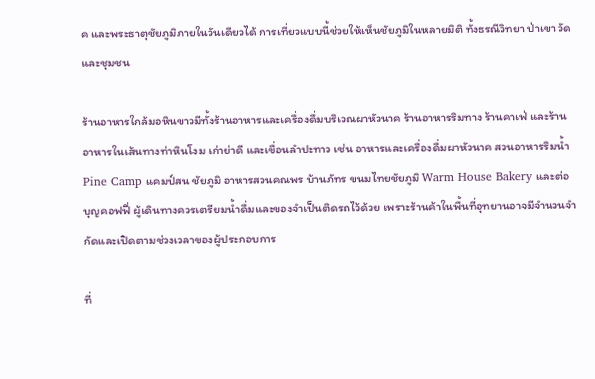ค และพระธาตุชัยภูมิภายในวันเดียวได้ การเที่ยวแบบนี้ช่วยให้เห็นชัยภูมิในหลายมิติ ทั้งธรณีวิทยา ป่าเขา วัด และชุมชน

ร้านอาหารใกล้มอหินขาวมีทั้งร้านอาหารและเครื่องดื่มบริเวณผาหัวนาค ร้านอาหารริมทาง ร้านคาเฟ่ และร้านอาหารในเส้นทางท่าหินโงม เก่าย่าดี และเขื่อนลำปะทาว เช่น อาหารและเครื่องดื่มผาหัวนาค สวนอาหารริมน้ำ Pine Camp แคมป์สน ชัยภูมิ อาหารสวนคณพร บ้านภัทร ขนมไทยชัยภูมิ Warm House Bakery และต่อบุญคอฟฟี่ ผู้เดินทางควรเตรียมน้ำดื่มและของจำเป็นติดรถไว้ด้วย เพราะร้านค้าในพื้นที่อุทยานอาจมีจำนวนจำกัดและเปิดตามช่วงเวลาของผู้ประกอบการ

ที่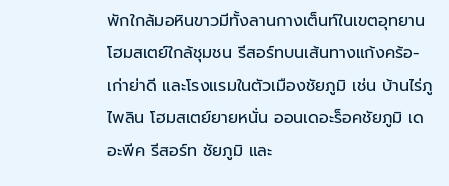พักใกล้มอหินขาวมีทั้งลานกางเต็นท์ในเขตอุทยาน โฮมสเตย์ใกล้ชุมชน รีสอร์ทบนเส้นทางแก้งคร้อ-เก่าย่าดี และโรงแรมในตัวเมืองชัยภูมิ เช่น บ้านไร่ภูไพลิน โฮมสเตย์ยายหนั่น ออนเดอะร็อคชัยภูมิ เดอะพีค รีสอร์ท ชัยภูมิ และ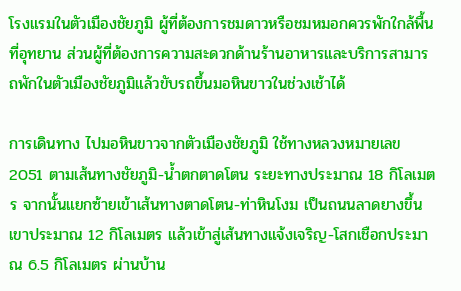โรงแรมในตัวเมืองชัยภูมิ ผู้ที่ต้องการชมดาวหรือชมหมอกควรพักใกล้พื้นที่อุทยาน ส่วนผู้ที่ต้องการความสะดวกด้านร้านอาหารและบริการสามารถพักในตัวเมืองชัยภูมิแล้วขับรถขึ้นมอหินขาวในช่วงเช้าได้

การเดินทาง ไปมอหินขาวจากตัวเมืองชัยภูมิ ใช้ทางหลวงหมายเลข 2051 ตามเส้นทางชัยภูมิ-น้ำตกตาดโตน ระยะทางประมาณ 18 กิโลเมตร จากนั้นแยกซ้ายเข้าเส้นทางตาดโตน-ท่าหินโงม เป็นถนนลาดยางขึ้นเขาประมาณ 12 กิโลเมตร แล้วเข้าสู่เส้นทางแจ้งเจริญ-โสกเชือกประมาณ 6.5 กิโลเมตร ผ่านบ้าน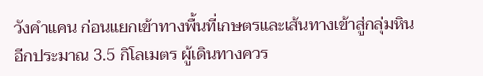วังคำแคน ก่อนแยกเข้าทางพื้นที่เกษตรและเส้นทางเข้าสู่กลุ่มหินอีกประมาณ 3.5 กิโลเมตร ผู้เดินทางควร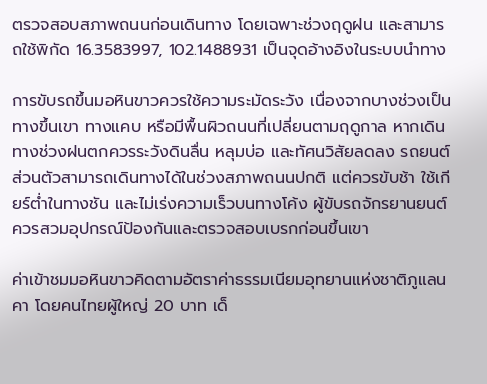ตรวจสอบสภาพถนนก่อนเดินทาง โดยเฉพาะช่วงฤดูฝน และสามารถใช้พิกัด 16.3583997, 102.1488931 เป็นจุดอ้างอิงในระบบนำทาง

การขับรถขึ้นมอหินขาวควรใช้ความระมัดระวัง เนื่องจากบางช่วงเป็นทางขึ้นเขา ทางแคบ หรือมีพื้นผิวถนนที่เปลี่ยนตามฤดูกาล หากเดินทางช่วงฝนตกควรระวังดินลื่น หลุมบ่อ และทัศนวิสัยลดลง รถยนต์ส่วนตัวสามารถเดินทางได้ในช่วงสภาพถนนปกติ แต่ควรขับช้า ใช้เกียร์ต่ำในทางชัน และไม่เร่งความเร็วบนทางโค้ง ผู้ขับรถจักรยานยนต์ควรสวมอุปกรณ์ป้องกันและตรวจสอบเบรกก่อนขึ้นเขา

ค่าเข้าชมมอหินขาวคิดตามอัตราค่าธรรมเนียมอุทยานแห่งชาติภูแลนคา โดยคนไทยผู้ใหญ่ 20 บาท เด็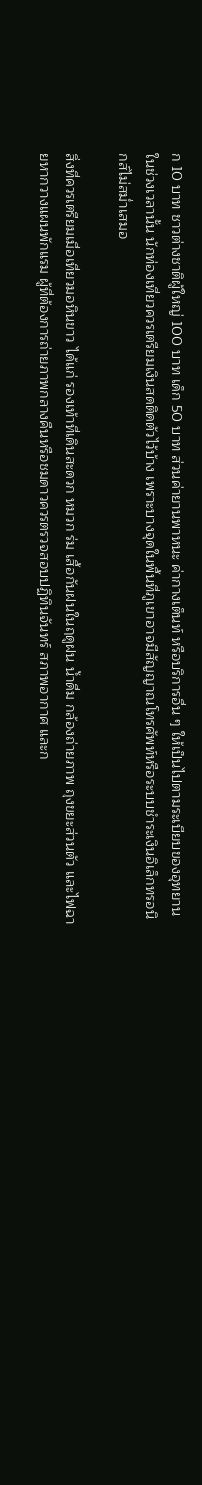ก 10 บาท ชาวต่างชาติผู้ใหญ่ 100 บาท เด็ก 50 บาท ส่วนค่ายานพาหนะ ค่ากางเต็นท์ หรือบริการอื่น ๆ ให้เป็นไปตามระเบียบของอุทยานในช่วงเวลานั้น นักท่องเที่ยวควรเตรียมเงินสดติดตัวไว้บ้าง เพราะบางจุดในพื้นที่ภูเขาอาจมีสัญญาณโทรศัพท์หรือระบบชำระเงินอิเล็กทรอนิกส์ไม่สม่ำเสมอ

สิ่งที่ควรเตรียมเมื่อเที่ยวมอหินขาว ได้แก่ รองเท้าที่เดินสะดวก หมวก ร่ม เสื้อกันฝนในฤดูฝน น้ำดื่ม กล้องถ่ายภาพ ถุงขยะส่วนตัว และไฟฉายหากวางแผนพักแรม ผู้ที่ต้องการถ่ายภาพกลางคืนหรือชมดาวควรตรวจสอบปฏิทินจันทร์ สภาพอากาศ และก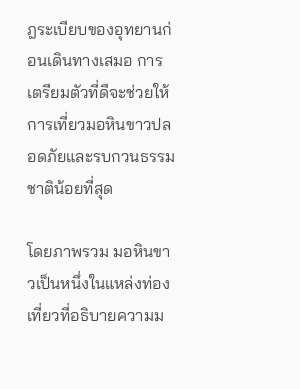ฎระเบียบของอุทยานก่อนเดินทางเสมอ การเตรียมตัวที่ดีจะช่วยให้การเที่ยวมอหินขาวปลอดภัยและรบกวนธรรมชาติน้อยที่สุด

โดยภาพรวม มอหินขาวเป็นหนึ่งในแหล่งท่องเที่ยวที่อธิบายความม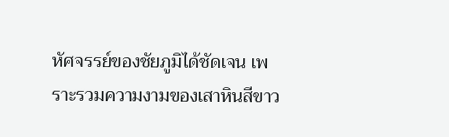หัศจรรย์ของชัยภูมิได้ชัดเจน เพราะรวมความงามของเสาหินสีขาว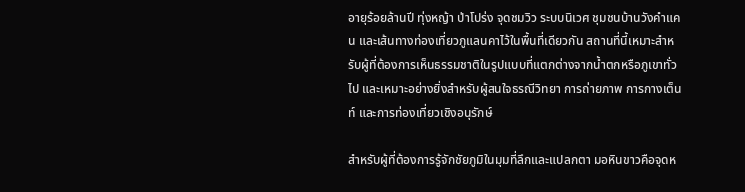อายุร้อยล้านปี ทุ่งหญ้า ป่าโปร่ง จุดชมวิว ระบบนิเวศ ชุมชนบ้านวังคำแคน และเส้นทางท่องเที่ยวภูแลนคาไว้ในพื้นที่เดียวกัน สถานที่นี้เหมาะสำหรับผู้ที่ต้องการเห็นธรรมชาติในรูปแบบที่แตกต่างจากน้ำตกหรือภูเขาทั่วไป และเหมาะอย่างยิ่งสำหรับผู้สนใจธรณีวิทยา การถ่ายภาพ การกางเต็นท์ และการท่องเที่ยวเชิงอนุรักษ์

สำหรับผู้ที่ต้องการรู้จักชัยภูมิในมุมที่ลึกและแปลกตา มอหินขาวคือจุดห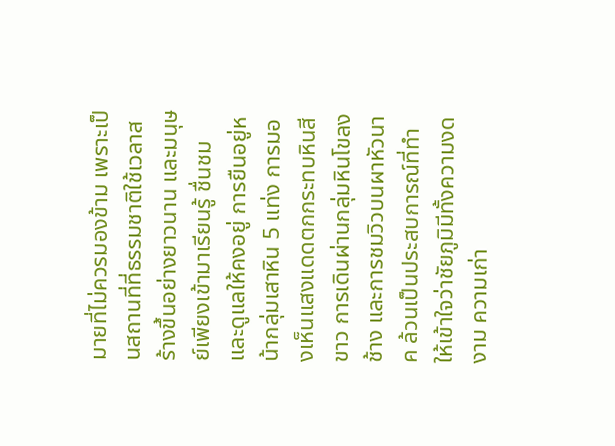มายที่ไม่ควรมองข้าม เพราะเป็นสถานที่ที่ธรรมชาติใช้เวลาสร้างขึ้นอย่างยาวนาน และมนุษย์เพียงเข้ามาเรียนรู้ ชื่นชม และดูแลให้คงอยู่ การยืนอยู่หน้ากลุ่มเสาหิน 5 แท่ง การมองเห็นแสงแดดตกกระทบหินสีขาว การเดินผ่านกลุ่มหินโขลงช้าง และการชมวิวบนผาหัวนาค ล้วนเป็นประสบการณ์ที่ทำให้เข้าใจว่าชัยภูมิมีทั้งความงดงาม ความเก่า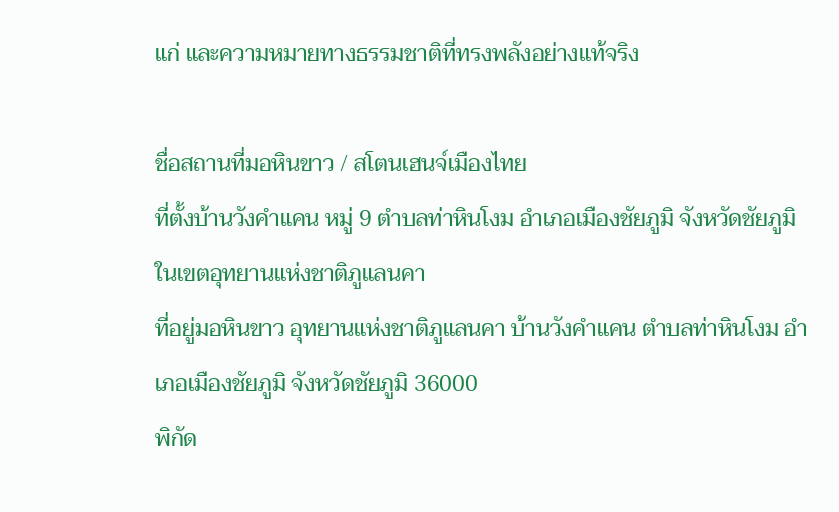แก่ และความหมายทางธรรมชาติที่ทรงพลังอย่างแท้จริง

ชื่อสถานที่มอหินขาว / สโตนเฮนจ์เมืองไทย
ที่ตั้งบ้านวังคำแคน หมู่ 9 ตำบลท่าหินโงม อำเภอเมืองชัยภูมิ จังหวัดชัยภูมิ ในเขตอุทยานแห่งชาติภูแลนคา
ที่อยู่มอหินขาว อุทยานแห่งชาติภูแลนคา บ้านวังคำแคน ตำบลท่าหินโงม อำเภอเมืองชัยภูมิ จังหวัดชัยภูมิ 36000
พิกัด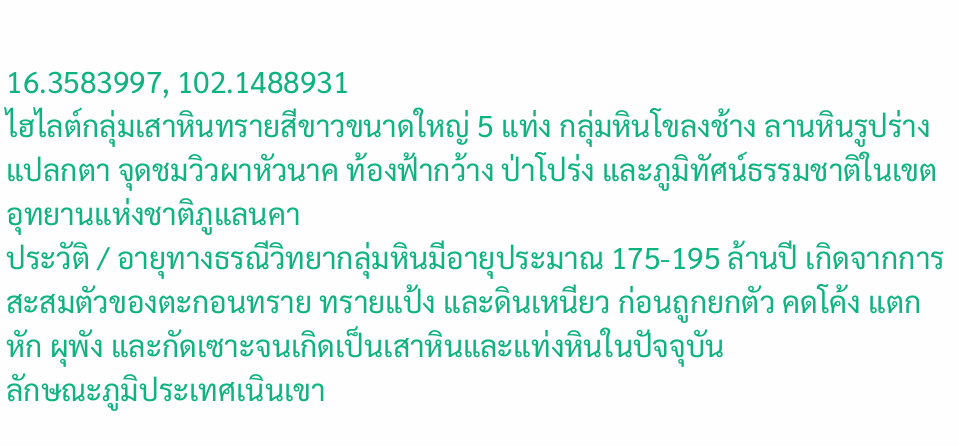16.3583997, 102.1488931
ไฮไลต์กลุ่มเสาหินทรายสีขาวขนาดใหญ่ 5 แท่ง กลุ่มหินโขลงช้าง ลานหินรูปร่างแปลกตา จุดชมวิวผาหัวนาค ท้องฟ้ากว้าง ป่าโปร่ง และภูมิทัศน์ธรรมชาติในเขตอุทยานแห่งชาติภูแลนคา
ประวัติ / อายุทางธรณีวิทยากลุ่มหินมีอายุประมาณ 175-195 ล้านปี เกิดจากการสะสมตัวของตะกอนทราย ทรายแป้ง และดินเหนียว ก่อนถูกยกตัว คดโค้ง แตกหัก ผุพัง และกัดเซาะจนเกิดเป็นเสาหินและแท่งหินในปัจจุบัน
ลักษณะภูมิประเทศเนินเขา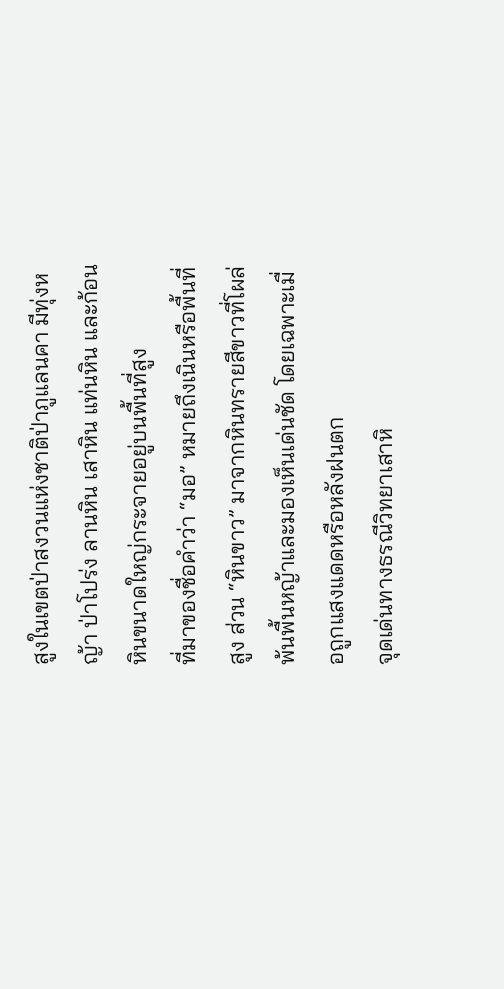สูงในเขตป่าสงวนแห่งชาติป่าภูแลนคา มีทุ่งหญ้า ป่าโปร่ง ลานหิน เสาหิน แท่นหิน และก้อนหินขนาดใหญ่กระจายอยู่บนพื้นที่สูง
ที่มาของชื่อคำว่า “มอ” หมายถึงเนินหรือพื้นที่สูง ส่วน “หินขาว” มาจากหินทรายสีขาวที่โผล่พ้นพื้นหญ้าและมองเห็นเด่นชัด โดยเฉพาะเมื่อถูกแสงแดดหรือหลังฝนตก
จุดเด่นทางธรณีวิทยาเสาหิ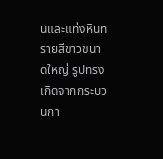นและแท่งหินทรายสีขาวขนาดใหญ่ รูปทรงเกิดจากกระบวนกา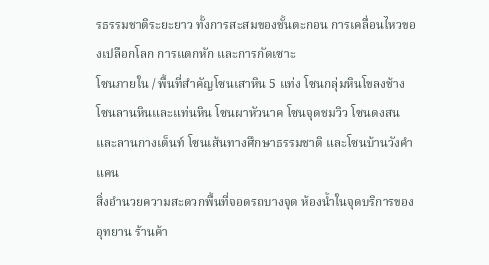รธรรมชาติระยะยาว ทั้งการสะสมของชั้นตะกอน การเคลื่อนไหวของเปลือกโลก การแตกหัก และการกัดเซาะ
โซนภายใน / พื้นที่สำคัญโซนเสาหิน 5 แท่ง โซนกลุ่มหินโขลงช้าง โซนลานหินและแท่นหิน โซนผาหัวนาค โซนจุดชมวิว โซนดงสนและลานกางเต็นท์ โซนเส้นทางศึกษาธรรมชาติ และโซนบ้านวังคำแคน
สิ่งอำนวยความสะดวกพื้นที่จอดรถบางจุด ห้องน้ำในจุดบริการของอุทยาน ร้านค้า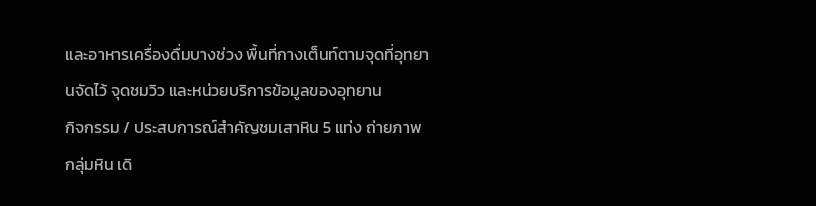และอาหารเครื่องดื่มบางช่วง พื้นที่กางเต็นท์ตามจุดที่อุทยานจัดไว้ จุดชมวิว และหน่วยบริการข้อมูลของอุทยาน
กิจกรรม / ประสบการณ์สำคัญชมเสาหิน 5 แท่ง ถ่ายภาพกลุ่มหิน เดิ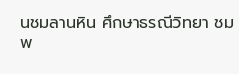นชมลานหิน ศึกษาธรณีวิทยา ชมพ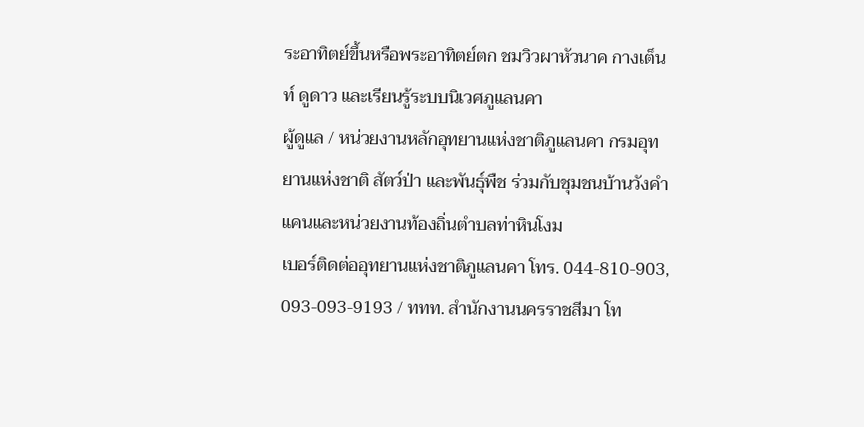ระอาทิตย์ขึ้นหรือพระอาทิตย์ตก ชมวิวผาหัวนาค กางเต็นท์ ดูดาว และเรียนรู้ระบบนิเวศภูแลนคา
ผู้ดูแล / หน่วยงานหลักอุทยานแห่งชาติภูแลนคา กรมอุทยานแห่งชาติ สัตว์ป่า และพันธุ์พืช ร่วมกับชุมชนบ้านวังคำแคนและหน่วยงานท้องถิ่นตำบลท่าหินโงม
เบอร์ติดต่ออุทยานแห่งชาติภูแลนคา โทร. 044-810-903, 093-093-9193 / ททท. สำนักงานนครราชสีมา โท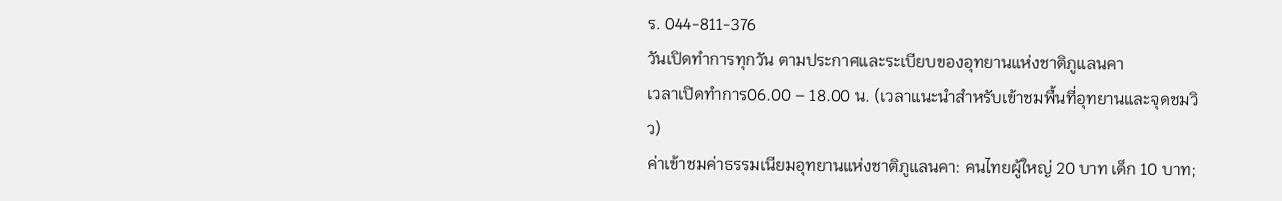ร. 044-811-376
วันเปิดทำการทุกวัน ตามประกาศและระเบียบของอุทยานแห่งชาติภูแลนคา
เวลาเปิดทำการ06.00 – 18.00 น. (เวลาแนะนำสำหรับเข้าชมพื้นที่อุทยานและจุดชมวิว)
ค่าเข้าชมค่าธรรมเนียมอุทยานแห่งชาติภูแลนคา: คนไทยผู้ใหญ่ 20 บาท เด็ก 10 บาท;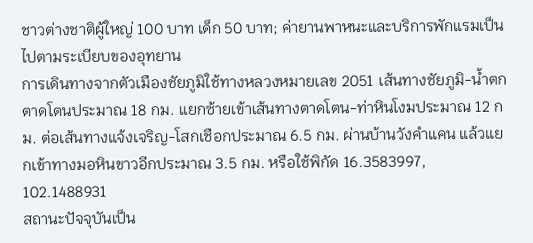ชาวต่างชาติผู้ใหญ่ 100 บาท เด็ก 50 บาท; ค่ายานพาหนะและบริการพักแรมเป็นไปตามระเบียบของอุทยาน
การเดินทางจากตัวเมืองชัยภูมิใช้ทางหลวงหมายเลข 2051 เส้นทางชัยภูมิ-น้ำตกตาดโตนประมาณ 18 กม. แยกซ้ายเข้าเส้นทางตาดโตน-ท่าหินโงมประมาณ 12 กม. ต่อเส้นทางแจ้งเจริญ-โสกเชือกประมาณ 6.5 กม. ผ่านบ้านวังคำแคน แล้วแยกเข้าทางมอหินขาวอีกประมาณ 3.5 กม. หรือใช้พิกัด 16.3583997, 102.1488931
สถานะปัจจุบันเป็น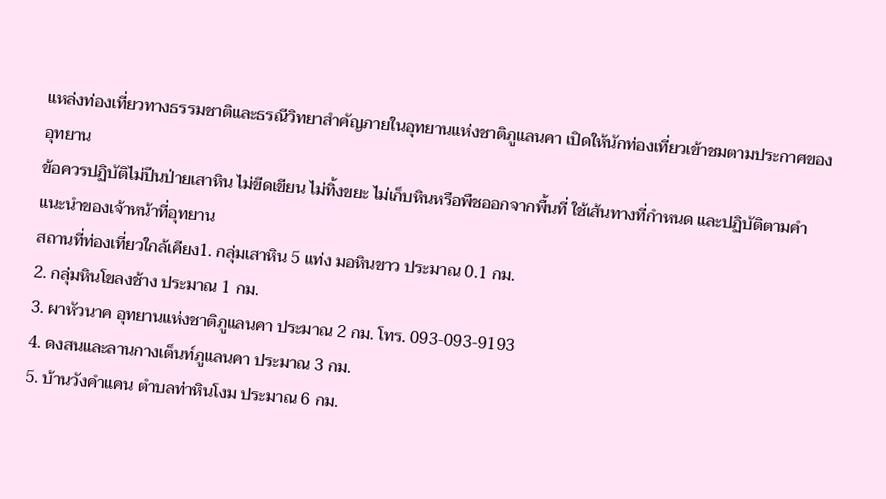แหล่งท่องเที่ยวทางธรรมชาติและธรณีวิทยาสำคัญภายในอุทยานแห่งชาติภูแลนคา เปิดให้นักท่องเที่ยวเข้าชมตามประกาศของอุทยาน
ข้อควรปฏิบัติไม่ปีนป่ายเสาหิน ไม่ขีดเขียน ไม่ทิ้งขยะ ไม่เก็บหินหรือพืชออกจากพื้นที่ ใช้เส้นทางที่กำหนด และปฏิบัติตามคำแนะนำของเจ้าหน้าที่อุทยาน
สถานที่ท่องเที่ยวใกล้เคียง1. กลุ่มเสาหิน 5 แท่ง มอหินขาว ประมาณ 0.1 กม.
2. กลุ่มหินโขลงช้าง ประมาณ 1 กม.
3. ผาหัวนาค อุทยานแห่งชาติภูแลนคา ประมาณ 2 กม. โทร. 093-093-9193
4. ดงสนและลานกางเต็นท์ภูแลนคา ประมาณ 3 กม.
5. บ้านวังคำแคน ตำบลท่าหินโงม ประมาณ 6 กม.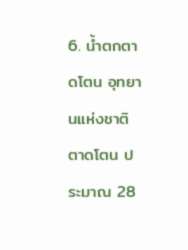6. น้ำตกตาดโตน อุทยานแห่งชาติตาดโตน ประมาณ 28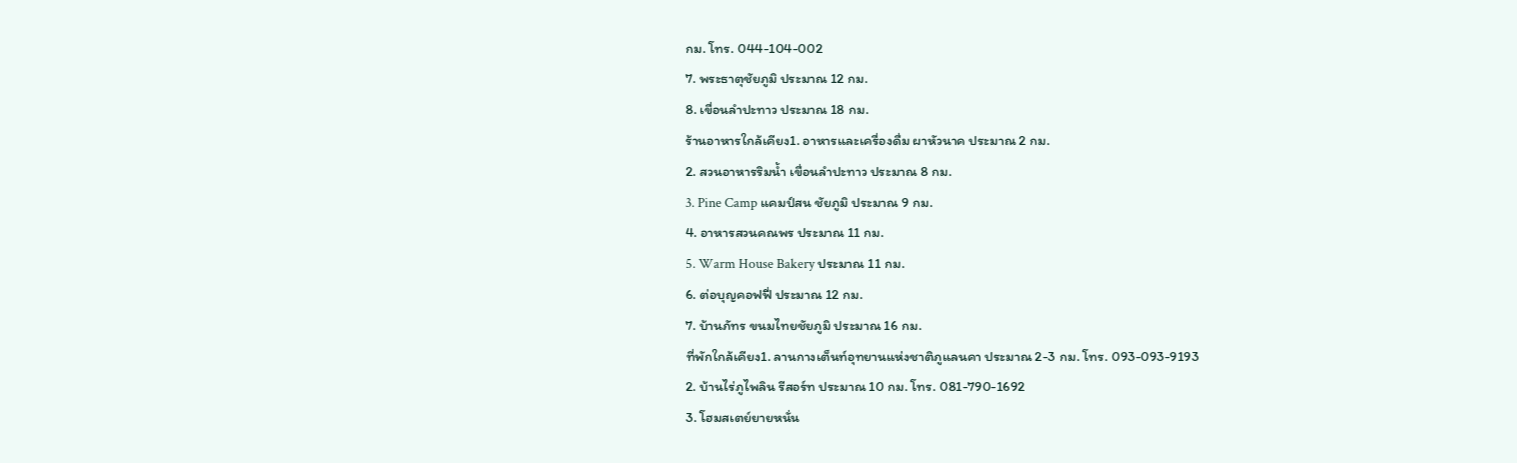กม. โทร. 044-104-002
7. พระธาตุชัยภูมิ ประมาณ 12 กม.
8. เขื่อนลำปะทาว ประมาณ 18 กม.
ร้านอาหารใกล้เคียง1. อาหารและเครื่องดื่ม ผาหัวนาค ประมาณ 2 กม.
2. สวนอาหารริมน้ำ เขื่อนลำปะทาว ประมาณ 8 กม.
3. Pine Camp แคมป์สน ชัยภูมิ ประมาณ 9 กม.
4. อาหารสวนคณพร ประมาณ 11 กม.
5. Warm House Bakery ประมาณ 11 กม.
6. ต่อบุญคอฟฟี่ ประมาณ 12 กม.
7. บ้านภัทร ขนมไทยชัยภูมิ ประมาณ 16 กม.
ที่พักใกล้เคียง1. ลานกางเต็นท์อุทยานแห่งชาติภูแลนคา ประมาณ 2-3 กม. โทร. 093-093-9193
2. บ้านไร่ภูไพลิน รีสอร์ท ประมาณ 10 กม. โทร. 081-790-1692
3. โฮมสเตย์ยายหนั่น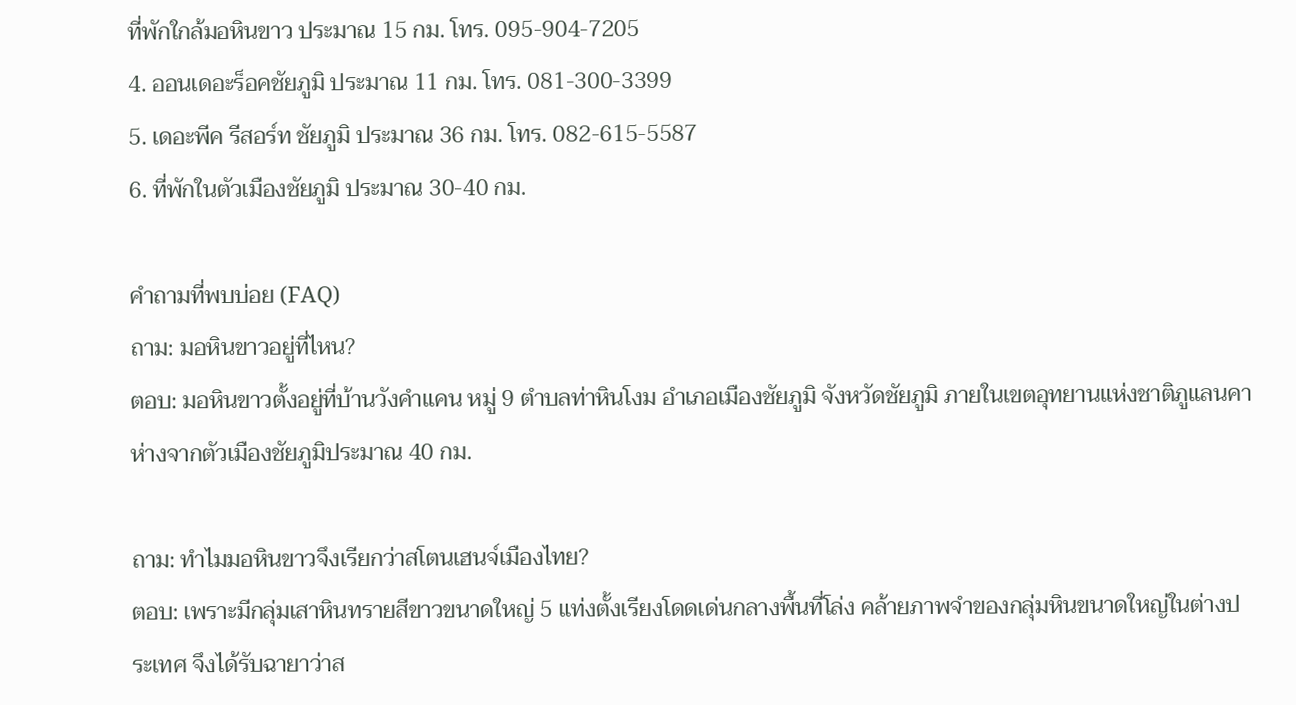ที่พักใกล้มอหินขาว ประมาณ 15 กม. โทร. 095-904-7205
4. ออนเดอะร็อคชัยภูมิ ประมาณ 11 กม. โทร. 081-300-3399
5. เดอะพีค รีสอร์ท ชัยภูมิ ประมาณ 36 กม. โทร. 082-615-5587
6. ที่พักในตัวเมืองชัยภูมิ ประมาณ 30-40 กม.

คำถามที่พบบ่อย (FAQ)
ถาม: มอหินขาวอยู่ที่ไหน?
ตอบ: มอหินขาวตั้งอยู่ที่บ้านวังคำแคน หมู่ 9 ตำบลท่าหินโงม อำเภอเมืองชัยภูมิ จังหวัดชัยภูมิ ภายในเขตอุทยานแห่งชาติภูแลนคา ห่างจากตัวเมืองชัยภูมิประมาณ 40 กม.

ถาม: ทำไมมอหินขาวจึงเรียกว่าสโตนเฮนจ์เมืองไทย?
ตอบ: เพราะมีกลุ่มเสาหินทรายสีขาวขนาดใหญ่ 5 แท่งตั้งเรียงโดดเด่นกลางพื้นที่โล่ง คล้ายภาพจำของกลุ่มหินขนาดใหญ่ในต่างประเทศ จึงได้รับฉายาว่าส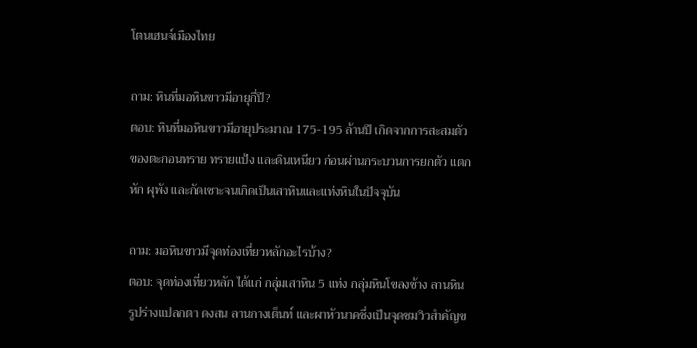โตนเฮนจ์เมืองไทย

ถาม: หินที่มอหินขาวมีอายุกี่ปี?
ตอบ: หินที่มอหินขาวมีอายุประมาณ 175-195 ล้านปี เกิดจากการสะสมตัวของตะกอนทราย ทรายแป้ง และดินเหนียว ก่อนผ่านกระบวนการยกตัว แตกหัก ผุพัง และกัดเซาะจนเกิดเป็นเสาหินและแท่งหินในปัจจุบัน

ถาม: มอหินขาวมีจุดท่องเที่ยวหลักอะไรบ้าง?
ตอบ: จุดท่องเที่ยวหลัก ได้แก่ กลุ่มเสาหิน 5 แท่ง กลุ่มหินโขลงช้าง ลานหินรูปร่างแปลกตา ดงสน ลานกางเต็นท์ และผาหัวนาคซึ่งเป็นจุดชมวิวสำคัญข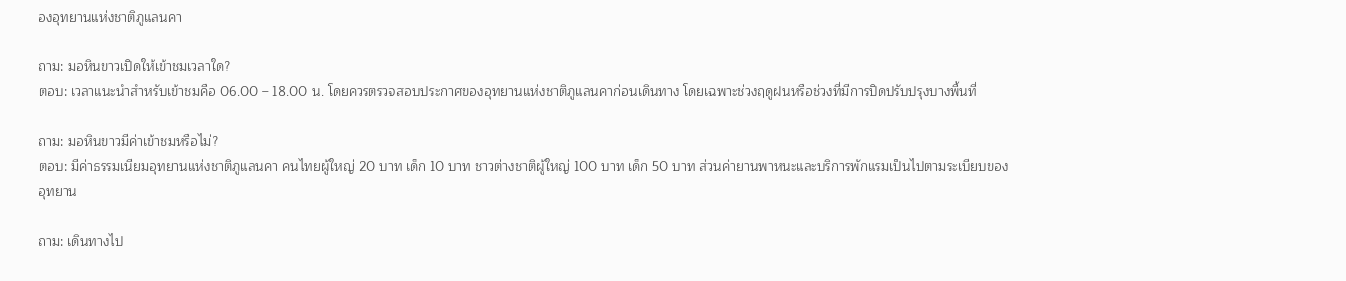องอุทยานแห่งชาติภูแลนคา

ถาม: มอหินขาวเปิดให้เข้าชมเวลาใด?
ตอบ: เวลาแนะนำสำหรับเข้าชมคือ 06.00 – 18.00 น. โดยควรตรวจสอบประกาศของอุทยานแห่งชาติภูแลนคาก่อนเดินทาง โดยเฉพาะช่วงฤดูฝนหรือช่วงที่มีการปิดปรับปรุงบางพื้นที่

ถาม: มอหินขาวมีค่าเข้าชมหรือไม่?
ตอบ: มีค่าธรรมเนียมอุทยานแห่งชาติภูแลนคา คนไทยผู้ใหญ่ 20 บาท เด็ก 10 บาท ชาวต่างชาติผู้ใหญ่ 100 บาท เด็ก 50 บาท ส่วนค่ายานพาหนะและบริการพักแรมเป็นไปตามระเบียบของอุทยาน

ถาม: เดินทางไป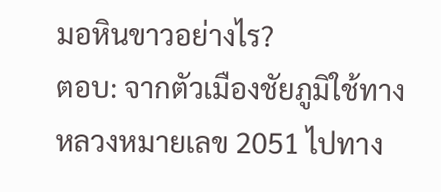มอหินขาวอย่างไร?
ตอบ: จากตัวเมืองชัยภูมิใช้ทางหลวงหมายเลข 2051 ไปทาง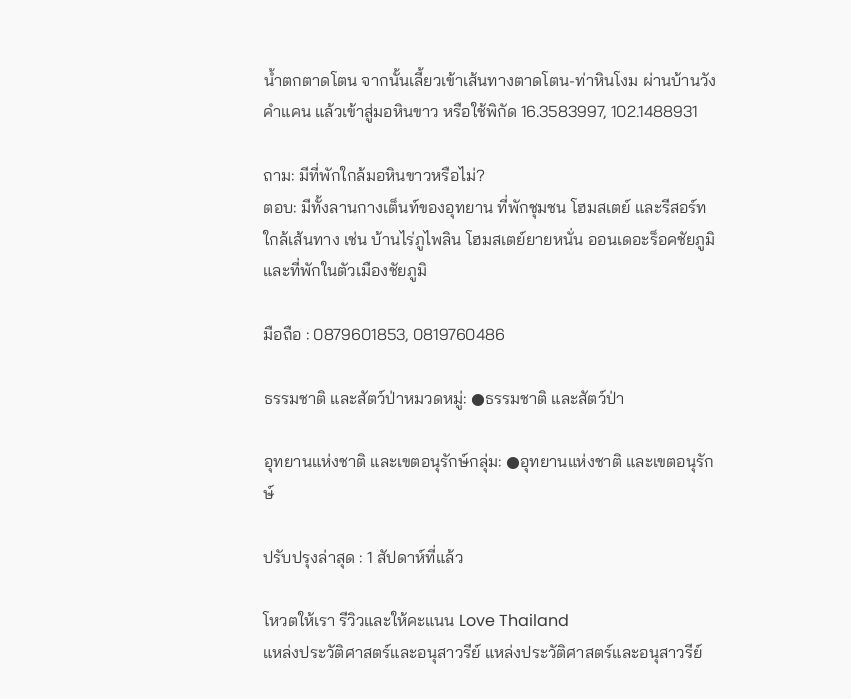น้ำตกตาดโตน จากนั้นเลี้ยวเข้าเส้นทางตาดโตน-ท่าหินโงม ผ่านบ้านวังคำแคน แล้วเข้าสู่มอหินขาว หรือใช้พิกัด 16.3583997, 102.1488931

ถาม: มีที่พักใกล้มอหินขาวหรือไม่?
ตอบ: มีทั้งลานกางเต็นท์ของอุทยาน ที่พักชุมชน โฮมสเตย์ และรีสอร์ทใกล้เส้นทาง เช่น บ้านไร่ภูไพลิน โฮมสเตย์ยายหนั่น ออนเดอะร็อคชัยภูมิ และที่พักในตัวเมืองชัยภูมิ

มือถือ : 0879601853, 0819760486

ธรรมชาติ และสัตว์ป่าหมวดหมู่: ●ธรรมชาติ และสัตว์ป่า

อุทยานแห่งชาติ และเขตอนุรักษ์กลุ่ม: ●อุทยานแห่งชาติ และเขตอนุรักษ์

ปรับปรุงล่าสุด : 1 สัปดาห์ที่แล้ว

โหวตให้เรา รีวิวและให้คะแนน Love Thailand
แหล่งประวัติศาสตร์และอนุสาวรีย์ แหล่งประวัติศาสตร์และอนุสาวรีย์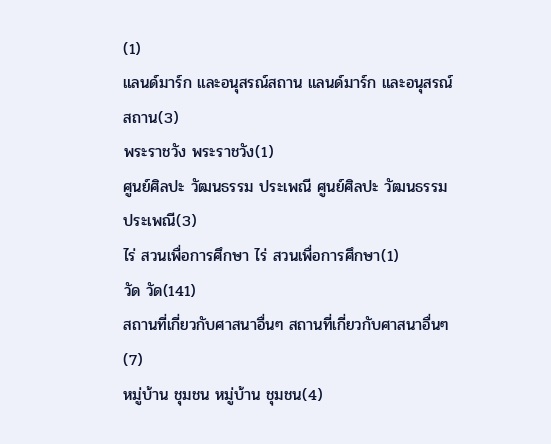(1)
แลนด์มาร์ก และอนุสรณ์สถาน แลนด์มาร์ก และอนุสรณ์สถาน(3)
พระราชวัง พระราชวัง(1)
ศูนย์ศิลปะ วัฒนธรรม ประเพณี ศูนย์ศิลปะ วัฒนธรรม ประเพณี(3)
ไร่ สวนเพื่อการศึกษา ไร่ สวนเพื่อการศึกษา(1)
วัด วัด(141)
สถานที่เกี่ยวกับศาสนาอื่นๆ สถานที่เกี่ยวกับศาสนาอื่นๆ(7)
หมู่บ้าน ชุมชน หมู่บ้าน ชุมชน(4)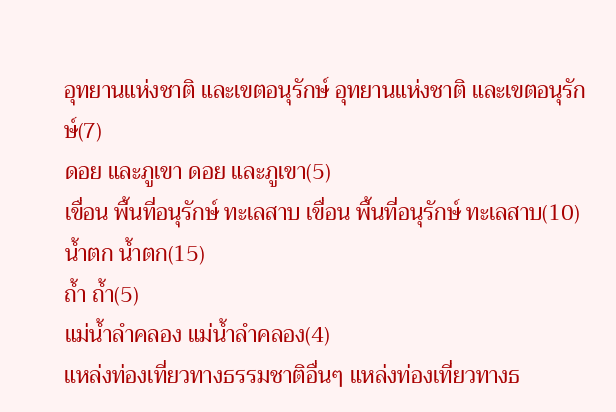อุทยานแห่งชาติ และเขตอนุรักษ์ อุทยานแห่งชาติ และเขตอนุรักษ์(7)
ดอย และภูเขา ดอย และภูเขา(5)
เขื่อน พื้นที่อนุรักษ์ ทะเลสาบ เขื่อน พื้นที่อนุรักษ์ ทะเลสาบ(10)
น้ำตก น้ำตก(15)
ถ้ำ ถ้ำ(5)
แม่น้ำลำคลอง แม่น้ำลำคลอง(4)
แหล่งท่องเที่ยวทางธรรมชาติอื่นๆ แหล่งท่องเที่ยวทางธ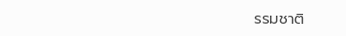รรมชาติ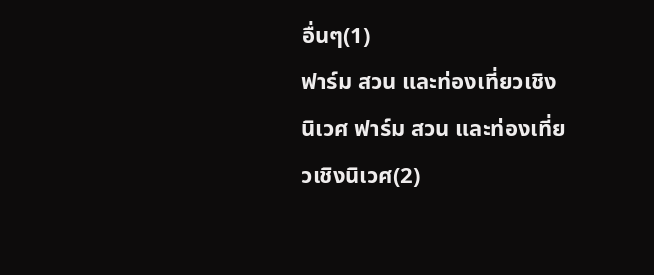อื่นๆ(1)
ฟาร์ม สวน และท่องเที่ยวเชิงนิเวศ ฟาร์ม สวน และท่องเที่ยวเชิงนิเวศ(2)